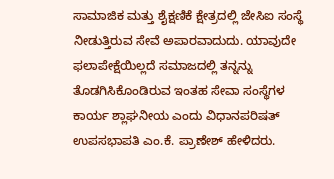ಸಾಮಾಜಿಕ ಮತ್ತು ಶೈಕ್ಷಣಿಕೆ ಕ್ಷೇತ್ರದಲ್ಲಿ ಜೇಸಿಐ ಸಂಸ್ಥೆ ನೀಡುತ್ತಿರುವ ಸೇವೆ ಅಪಾರವಾದುದು. ಯಾವುದೇ ಫಲಾಪೇಕ್ಷೆಯಿಲ್ಲದೆ ಸಮಾಜದಲ್ಲಿ ತನ್ನನ್ನು ತೊಡಗಿಸಿಕೊಂಡಿರುವ ಇಂತಹ ಸೇವಾ ಸಂಸ್ಥೆಗಳ ಕಾರ್ಯ ಶ್ಲಾಘನೀಯ ಎಂದು ವಿಧಾನಪರಿಷತ್ ಉಪಸಭಾಪತಿ ಎಂ.ಕೆ. ಪ್ರಾಣೇಶ್ ಹೇಳಿದರು.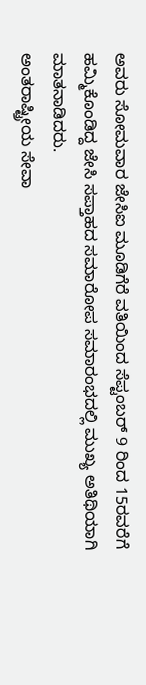ಅವರು ಸೋಮವಾರ ಜೇಸಿಐ ಮೂಡಿಗೆರೆ ವತಿಯಿಂದ ಸೆಪ್ಟಂಬರ್ 9 ರಿಂದ 15ರವರೆಗೆ ಹಮ್ಮಿಕೊಂಡಿದ್ದ ಜೇಸಿ ಸಪ್ತಾಹದ ಸಮಾರೋಪ ಸಮಾರಂಭದಲ್ಲಿ ಮುಖ್ಯ ಅತಿಥಿಯಾಗಿ ಮಾತನಾಡಿದರು.
ಅಂತರಾಷ್ಟ್ರೀಯ ಸೇವಾ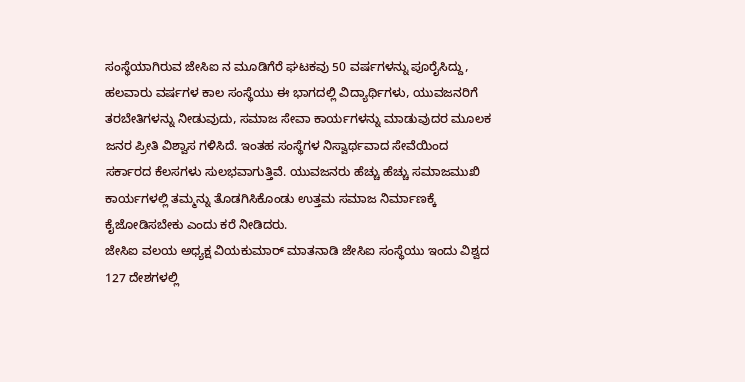ಸಂಸ್ಥೆಯಾಗಿರುವ ಜೇಸಿಐ ನ ಮೂಡಿಗೆರೆ ಘಟಕವು 50 ವರ್ಷಗಳನ್ನು ಪೂರೈಸಿದ್ದು, ಹಲವಾರು ವರ್ಷಗಳ ಕಾಲ ಸಂಸ್ಥೆಯು ಈ ಭಾಗದಲ್ಲಿ ವಿದ್ಯಾರ್ಥಿಗಳು, ಯುವಜನರಿಗೆ ತರಬೇತಿಗಳನ್ನು ನೀಡುವುದು, ಸಮಾಜ ಸೇವಾ ಕಾರ್ಯಗಳನ್ನು ಮಾಡುವುದರ ಮೂಲಕ ಜನರ ಪ್ರೀತಿ ವಿಶ್ವಾಸ ಗಳಿಸಿದೆ. ಇಂತಹ ಸಂಸ್ಥೆಗಳ ನಿಸ್ವಾರ್ಥವಾದ ಸೇವೆಯಿಂದ ಸರ್ಕಾರದ ಕೆಲಸಗಳು ಸುಲಭವಾಗುತ್ತಿವೆ. ಯುವಜನರು ಹೆಚ್ಚು ಹೆಚ್ಚು ಸಮಾಜಮುಖಿ ಕಾರ್ಯಗಳಲ್ಲಿ ತಮ್ಮನ್ನು ತೊಡಗಿಸಿಕೊಂಡು ಉತ್ತಮ ಸಮಾಜ ನಿರ್ಮಾಣಕ್ಕೆ ಕೈಜೋಡಿಸಬೇಕು ಎಂದು ಕರೆ ನೀಡಿದರು.
ಜೇಸಿಐ ವಲಯ ಅಧ್ಯಕ್ಷ ವಿಯಕುಮಾರ್ ಮಾತನಾಡಿ ಜೇಸಿಐ ಸಂಸ್ಥೆಯು ಇಂದು ವಿಶ್ವದ 127 ದೇಶಗಳಲ್ಲಿ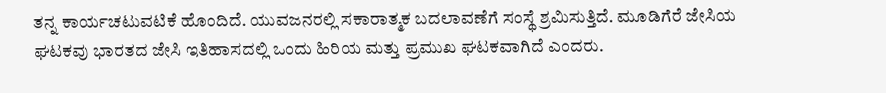ತನ್ನ ಕಾರ್ಯಚಟುವಟಿಕೆ ಹೊಂದಿದೆ. ಯುವಜನರಲ್ಲಿ ಸಕಾರಾತ್ಮಕ ಬದಲಾವಣೆಗೆ ಸಂಸ್ಥೆ ಶ್ರಮಿಸುತ್ತಿದೆ. ಮೂಡಿಗೆರೆ ಜೇಸಿಯ ಘಟಕವು ಭಾರತದ ಜೇಸಿ ಇತಿಹಾಸದಲ್ಲಿ ಒಂದು ಹಿರಿಯ ಮತ್ತು ಪ್ರಮುಖ ಘಟಕವಾಗಿದೆ ಎಂದರು.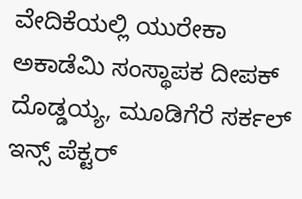ವೇದಿಕೆಯಲ್ಲಿ ಯುರೇಕಾ ಅಕಾಡೆಮಿ ಸಂಸ್ಥಾಪಕ ದೀಪಕ್ ದೊಡ್ಡಯ್ಯ, ಮೂಡಿಗೆರೆ ಸರ್ಕಲ್ ಇನ್ಸ್ ಪೆಕ್ಟರ್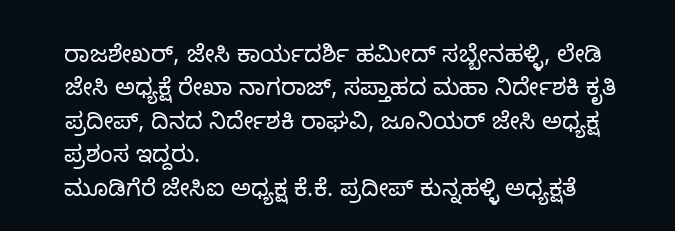ರಾಜಶೇಖರ್, ಜೇಸಿ ಕಾರ್ಯದರ್ಶಿ ಹಮೀದ್ ಸಬ್ಬೇನಹಳ್ಳಿ, ಲೇಡಿ ಜೇಸಿ ಅಧ್ಯಕ್ಷೆ ರೇಖಾ ನಾಗರಾಜ್, ಸಪ್ತಾಹದ ಮಹಾ ನಿರ್ದೇಶಕಿ ಕೃತಿ ಪ್ರದೀಪ್, ದಿನದ ನಿರ್ದೇಶಕಿ ರಾಘವಿ, ಜೂನಿಯರ್ ಜೇಸಿ ಅಧ್ಯಕ್ಷ ಪ್ರಶಂಸ ಇದ್ದರು.
ಮೂಡಿಗೆರೆ ಜೇಸಿಐ ಅಧ್ಯಕ್ಷ ಕೆ.ಕೆ. ಪ್ರದೀಪ್ ಕುನ್ನಹಳ್ಳಿ ಅಧ್ಯಕ್ಷತೆ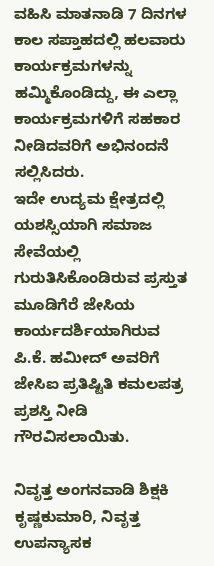ವಹಿಸಿ ಮಾತನಾಡಿ 7 ದಿನಗಳ ಕಾಲ ಸಪ್ತಾಹದಲ್ಲಿ ಹಲವಾರು ಕಾರ್ಯಕ್ರಮಗಳನ್ನು ಹಮ್ಮಿಕೊಂಡಿದ್ದು, ಈ ಎಲ್ಲಾ ಕಾರ್ಯಕ್ರಮಗಳಿಗೆ ಸಹಕಾರ ನೀಡಿದವರಿಗೆ ಅಭಿನಂದನೆ ಸಲ್ಲಿಸಿದರು.
ಇದೇ ಉದ್ಯಮ ಕ್ಷೇತ್ರದಲ್ಲಿ ಯಶಸ್ಸಿಯಾಗಿ ಸಮಾಜ ಸೇವೆಯಲ್ಲಿ ಗುರುತಿಸಿಕೊಂಡಿರುವ ಪ್ರಸ್ತುತ ಮೂಡಿಗೆರೆ ಜೇಸಿಯ ಕಾರ್ಯದರ್ಶಿಯಾಗಿರುವ ಪಿ.ಕೆ. ಹಮೀದ್ ಅವರಿಗೆ ಜೇಸಿಐ ಪ್ರತಿಷ್ಟಿತಿ ಕಮಲಪತ್ರ ಪ್ರಶಸ್ತಿ ನೀಡಿ ಗೌರವಿಸಲಾಯಿತು.

ನಿವೃತ್ತ ಅಂಗನವಾಡಿ ಶಿಕ್ಷಕಿ ಕೃಷ್ಣಕುಮಾರಿ, ನಿವೃತ್ತ ಉಪನ್ಯಾಸಕ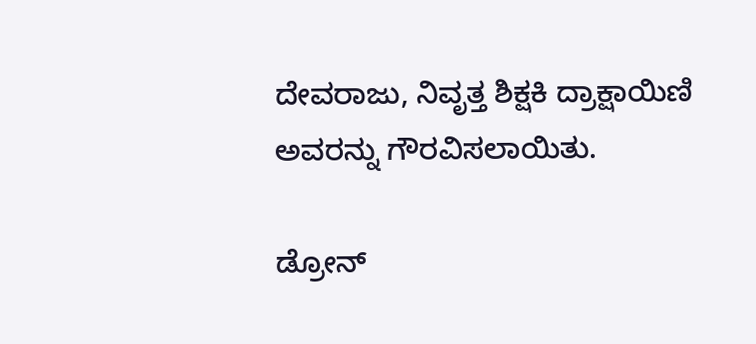ದೇವರಾಜು, ನಿವೃತ್ತ ಶಿಕ್ಷಕಿ ದ್ರಾಕ್ಷಾಯಿಣಿ ಅವರನ್ನು ಗೌರವಿಸಲಾಯಿತು.

ಡ್ರೋನ್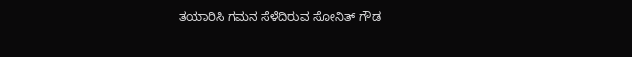ತಯಾರಿಸಿ ಗಮನ ಸೆಳೆದಿರುವ ಸೋನಿತ್ ಗೌಡ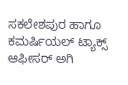ಸಕಲೇಶಪುರ ಹಾಗೂ ಕಮರ್ಷಿಯಲ್ ಟ್ಯಾಕ್ಸ್ ಆಫೀಸರ್ ಅಗಿ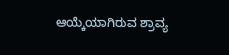ಆಯ್ಕೆಯಾಗಿರುವ ಶ್ರಾವ್ಯ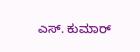ಎಸ್. ಕುಮಾರ್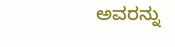ಅವರನ್ನು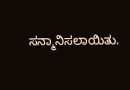ಸನ್ಮಾನಿಸಲಾಯಿತು.